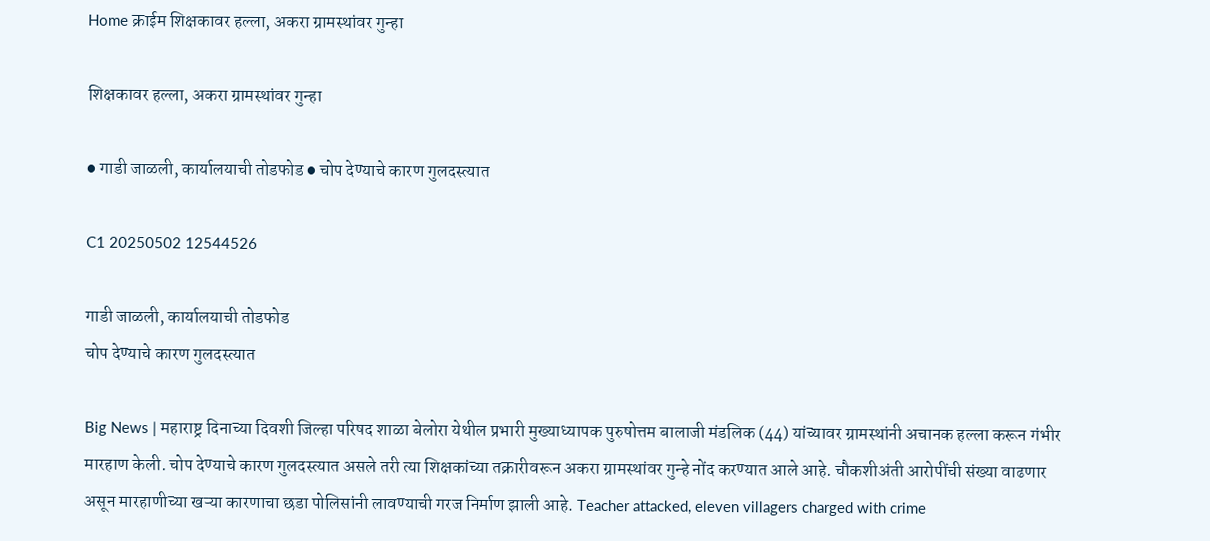Home क्राईम शिक्षकावर हल्ला, अकरा ग्रामस्थांवर गुन्हा

शिक्षकावर हल्ला, अकरा ग्रामस्थांवर गुन्हा

● गाडी जाळली, कार्यालयाची तोडफोड ● चोप देण्याचे कारण गुलदस्त्यात

C1 20250502 12544526

गाडी जाळली, कार्यालयाची तोडफोड
चोप देण्याचे कारण गुलदस्त्यात

Big News | महाराष्ट्र दिनाच्या दिवशी जिल्हा परिषद शाळा बेलोरा येथील प्रभारी मुख्याध्यापक पुरुषोत्तम बालाजी मंडलिक (44) यांच्यावर ग्रामस्थांनी अचानक हल्ला करून गंभीर मारहाण केली. चोप देण्याचे कारण गुलदस्त्यात असले तरी त्या शिक्षकांच्या तक्रारीवरून अकरा ग्रामस्थांवर गुन्हे नोंद करण्यात आले आहे. चौकशीअंती आरोपींची संख्या वाढणार असून मारहाणीच्या खऱ्या कारणाचा छडा पोलिसांनी लावण्याची गरज निर्माण झाली आहे. Teacher attacked, eleven villagers charged with crime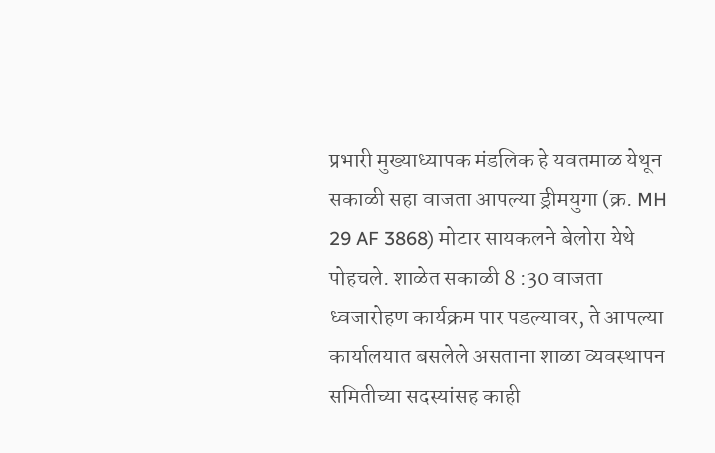प्रभारी मुख्याध्यापक मंडलिक हे यवतमाळ येथून सकाळी सहा वाजता आपल्या ड्रीमयुगा (क्र. MH 29 AF 3868) मोटार सायकलने बेलोरा येथे पोहचले. शाळेत सकाळी 8 :30 वाजता ध्वजारोहण कार्यक्रम पार पडल्यावर, ते आपल्या कार्यालयात बसलेले असताना शाळा व्यवस्थापन समितीच्या सदस्यांसह काही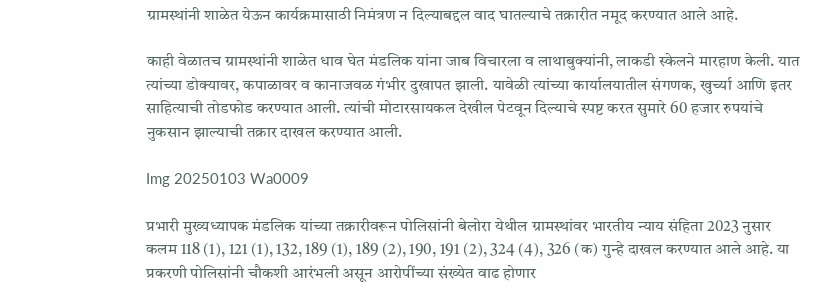ग्रामस्थांनी शाळेत येऊन कार्यक्रमासाठी निमंत्रण न दिल्याबद्दल वाद घातल्याचे तक्रारीत नमूद करण्यात आले आहे.

काही वेळातच ग्रामस्थांनी शाळेत धाव घेत मंडलिक यांना जाब विचारला व लाथाबुक्यांनी, लाकडी स्केलने मारहाण केली. यात त्यांच्या डोक्यावर, कपाळावर व कानाजवळ गंभीर दुखापत झाली. यावेळी त्यांच्या कार्यालयातील संगणक, खुर्च्या आणि इतर साहित्याची तोडफोड करण्यात आली. त्यांची मोटारसायकल देखील पेटवून दिल्याचे स्पष्ट करत सुमारे 60 हजार रुपयांचे नुकसान झाल्याची तक्रार दाखल करण्यात आली.

Img 20250103 Wa0009

प्रभारी मुख्यध्यापक मंडलिक यांच्या तक्रारीवरून पोलिसांनी बेलोरा येथील ग्रामस्थांवर भारतीय न्याय संहिता 2023 नुसार कलम 118 (1), 121 (1), 132, 189 (1), 189 (2), 190, 191 (2), 324 (4), 326 (क) गुन्हे दाखल करण्यात आले आहे. या प्रकरणी पोलिसांनी चौकशी आरंभली असून आरोपींच्या संख्येत वाढ होणार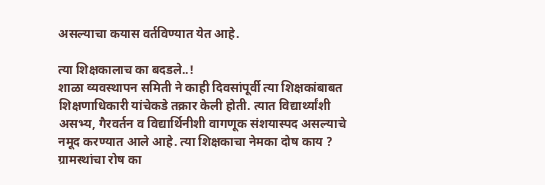असल्याचा कयास वर्तविण्यात येत आहे.

त्या शिक्षकालाच का बदडले..!
शाळा व्यवस्थापन समिती ने काही दिवसांपूर्वी त्या शिक्षकांबाबत शिक्षणाधिकारी यांचेकडे तक्रार केली होती. त्यात विद्यार्थ्यांशी असभ्य, गैरवर्तन व विद्यार्थिनीशी वागणूक संशयास्पद असल्याचे नमूद करण्यात आले आहे. त्या शिक्षकाचा नेमका दोष काय ? ग्रामस्थांचा रोष का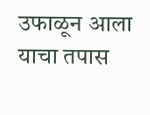उफाळून आला याचा तपास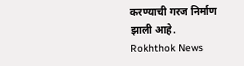करण्याची गरज निर्माण झाली आहे.
Rokhthok News